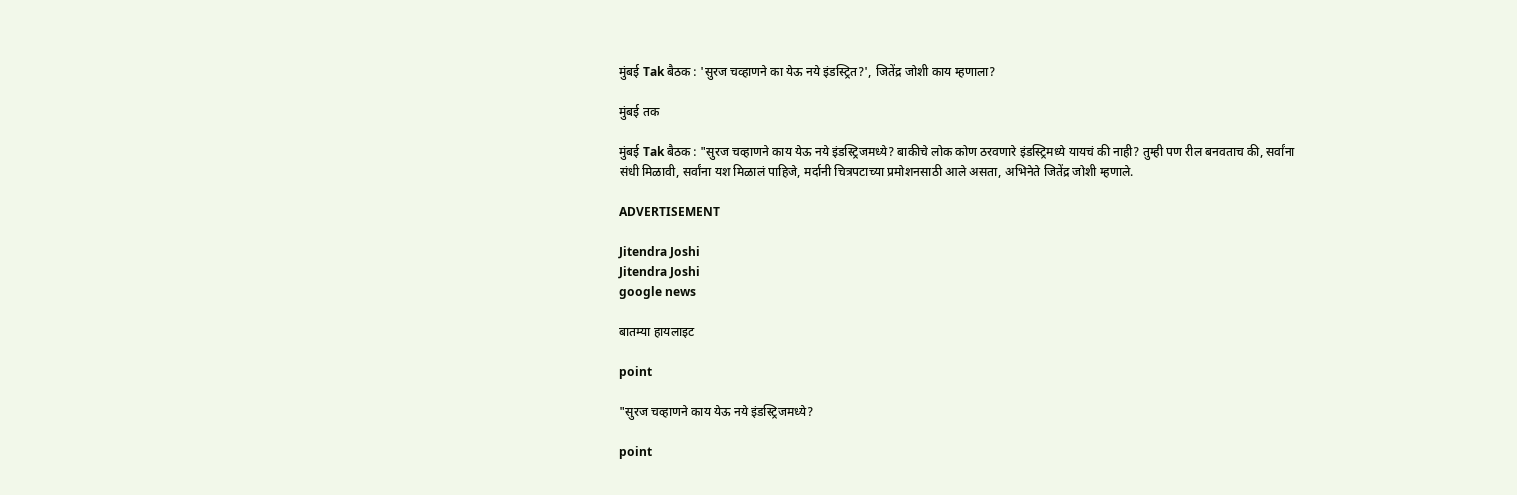मुंबई Tak बैठक : 'सुरज चव्हाणने का येऊ नये इंडस्ट्रित?', जितेंद्र जोशी काय म्हणाला?

मुंबई तक

मुंबई Tak बैठक : "सुरज चव्हाणने काय येऊ नये इंडस्ट्रिजमध्ये? बाकीचे लोक कोण ठरवणारे इंडस्ट्रिमध्ये यायचं की नाही? तुम्ही पण रील बनवताच की, सर्वांना संधी मिळावी, सर्वांना यश मिळालं पाहिजे, मर्दानी चित्रपटाच्या प्रमोशनसाठी आले असता, अभिनेते जितेंद्र जोशी म्हणाले.

ADVERTISEMENT

Jitendra Joshi
Jitendra Joshi
google news

बातम्या हायलाइट

point

"सुरज चव्हाणने काय येऊ नये इंडस्ट्रिजमध्ये?

point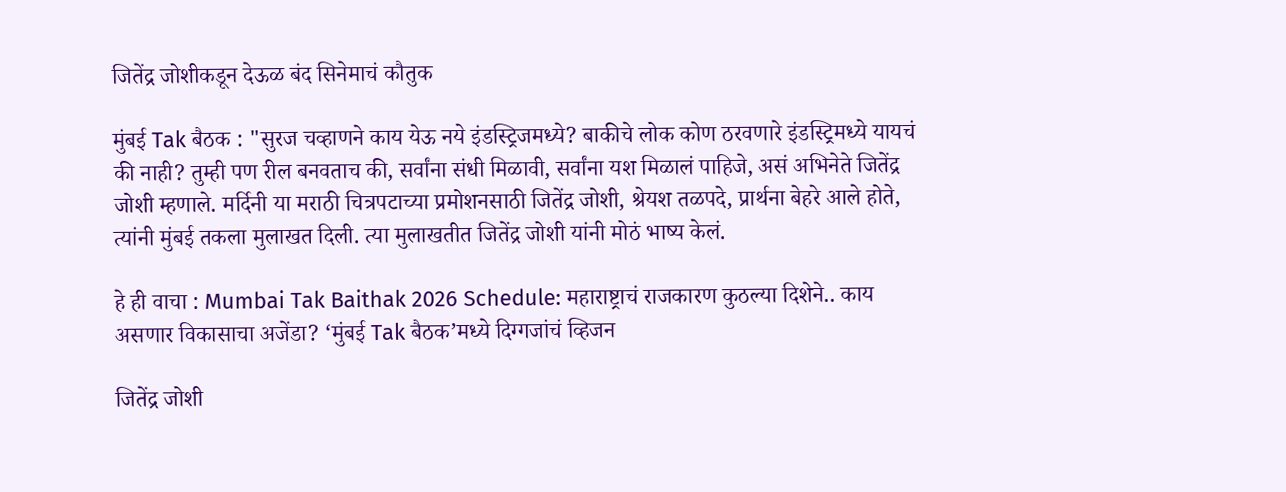जितेंद्र जोशीकडून देऊळ बंद सिनेमाचं कौतुक

मुंबई Tak बैठक : "सुरज चव्हाणने काय येऊ नये इंडस्ट्रिजमध्ये? बाकीचे लोक कोण ठरवणारे इंडस्ट्रिमध्ये यायचं की नाही? तुम्ही पण रील बनवताच की, सर्वांना संधी मिळावी, सर्वांना यश मिळालं पाहिजे, असं अभिनेते जितेंद्र जोशी म्हणाले. मर्दिनी या मराठी चित्रपटाच्या प्रमोशनसाठी जितेंद्र जोशी, श्रेयश तळपदे, प्रार्थना बेहरे आले होते, त्यांनी मुंबई तकला मुलाखत दिली. त्या मुलाखतीत जितेंद्र जोशी यांनी मोठं भाष्य केलं.

हे ही वाचा : Mumbai Tak Baithak 2026 Schedule: महाराष्ट्राचं राजकारण कुठल्या दिशेने.. काय असणार विकासाचा अजेंडा? ‘मुंबई Tak बैठक’मध्ये दिग्गजांचं व्हिजन

जितेंद्र जोशी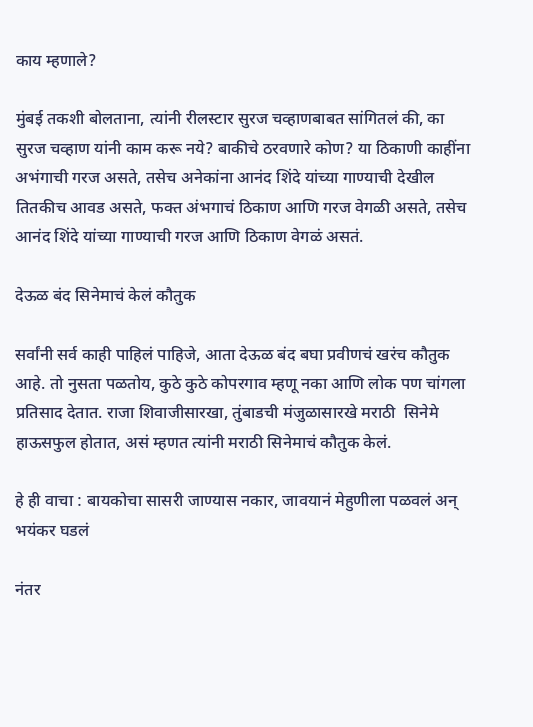काय म्हणाले?

मुंबई तकशी बोलताना, त्यांनी रीलस्टार सुरज चव्हाणबाबत सांगितलं की, का सुरज चव्हाण यांनी काम करू नये? बाकीचे ठरवणारे कोण? या ठिकाणी काहींना अभंगाची गरज असते, तसेच अनेकांना आनंद शिंदे यांच्या गाण्याची देखील तितकीच आवड असते, फक्त अंभगाचं ठिकाण आणि गरज वेगळी असते, तसेच आनंद शिंदे यांच्या गाण्याची गरज आणि ठिकाण वेगळं असतं.

देऊळ बंद सिनेमाचं केलं कौतुक

सर्वांनी सर्व काही पाहिलं पाहिजे, आता देऊळ बंद बघा प्रवीणचं खरंच कौतुक आहे. तो नुसता पळतोय, कुठे कुठे कोपरगाव म्हणू नका आणि लोक पण चांगला प्रतिसाद देतात. राजा शिवाजीसारखा, तुंबाडची मंजुळासारखे मराठी  सिनेमे हाऊसफुल होतात, असं म्हणत त्यांनी मराठी सिनेमाचं कौतुक केलं.

हे ही वाचा : बायकोचा सासरी जाण्यास नकार, जावयानं मेहुणीला पळवलं अन् भयंकर घडलं

नंतर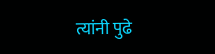त्यांनी पुढे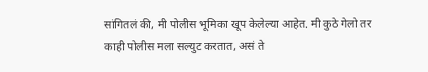सांगितलं की, मी पोलीस भूमिका खूप केलेल्या आहेत. मी कुठे गेलो तर काही पोलीस मला सल्युट करतात, असं ते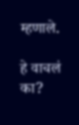म्हणाले.

हे वाचलं का?